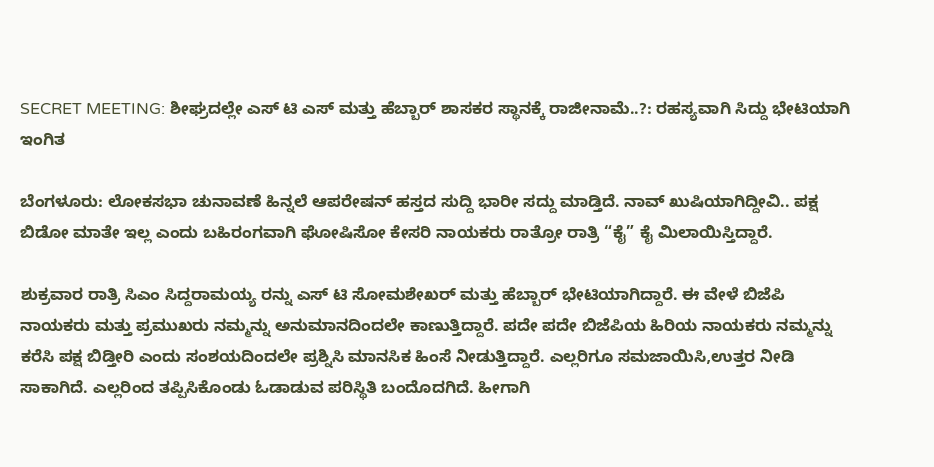SECRET MEETING: ಶೀಘ್ರದಲ್ಲೇ ಎಸ್ ಟಿ ಎಸ್ ಮತ್ತು ಹೆಬ್ಬಾರ್ ಶಾಸಕರ ಸ್ಥಾನಕ್ಕೆ ರಾಜೀನಾಮೆ..?: ರಹಸ್ಯವಾಗಿ ಸಿದ್ದು ಭೇಟಿಯಾಗಿ ಇಂಗಿತ

ಬೆಂಗಳೂರು: ಲೋಕಸಭಾ ಚುನಾವಣೆ ಹಿನ್ನಲೆ ಆಪರೇಷನ್ ಹಸ್ತದ ಸುದ್ದಿ ಭಾರೀ ಸದ್ದು ಮಾಡ್ತಿದೆ. ನಾವ್ ಖುಷಿಯಾಗಿದ್ದೀವಿ.. ಪಕ್ಷ ಬಿಡೋ ಮಾತೇ ಇಲ್ಲ ಎಂದು ಬಹಿರಂಗವಾಗಿ ಘೋಷಿಸೋ ಕೇಸರಿ ನಾಯಕರು ರಾತ್ರೋ ರಾತ್ರಿ “ಕೈ” ಕೈ ಮಿಲಾಯಿಸ್ತಿದ್ದಾರೆ.

ಶುಕ್ರವಾರ ರಾತ್ರಿ ಸಿಎಂ ಸಿದ್ದರಾಮಯ್ಯ ರನ್ನು ಎಸ್ ಟಿ ಸೋಮಶೇಖರ್ ಮತ್ತು ಹೆಬ್ಬಾರ್ ಭೇಟಿಯಾಗಿದ್ದಾರೆ. ಈ ವೇಳೆ ಬಿಜೆಪಿ ನಾಯಕರು ಮತ್ತು ಪ್ರಮುಖರು ನಮ್ಮನ್ನು ಅನುಮಾನದಿಂದಲೇ ಕಾಣುತ್ತಿದ್ದಾರೆ. ಪದೇ ಪದೇ ಬಿಜೆಪಿಯ ಹಿರಿಯ ನಾಯಕರು ನಮ್ಮನ್ನು ಕರೆಸಿ ಪಕ್ಷ‌ ಬಿಡ್ತೀರಿ ಎಂದು ಸಂಶಯದಿಂದಲೇ ಪ್ರಶ್ನಿಸಿ ಮಾನಸಿಕ ಹಿಂಸೆ ನೀಡುತ್ತಿದ್ದಾರೆ‌. ಎಲ್ಲರಿಗೂ ಸಮಜಾಯಿಸಿ,ಉತ್ತರ ನೀಡಿ ಸಾಕಾಗಿದೆ. ಎಲ್ಲರಿಂದ ತಪ್ಪಿಸಿಕೊಂಡು ಓಡಾಡುವ ಪರಿಸ್ಥಿತಿ ಬಂದೊದಗಿದೆ. ಹೀಗಾಗಿ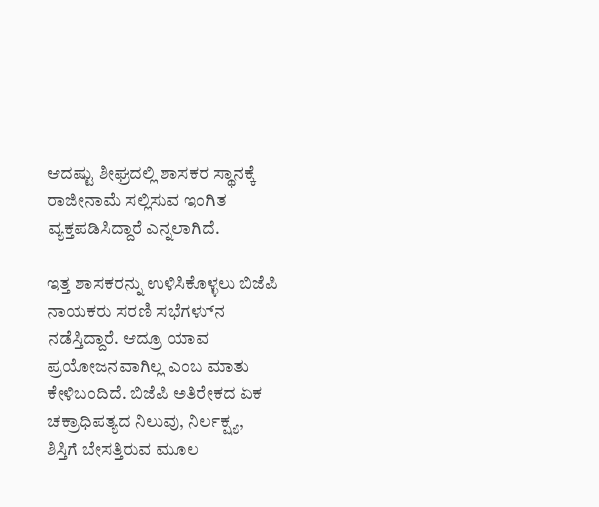ಆದಷ್ಟು ಶೀಘ್ರದಲ್ಲಿ ಶಾಸಕರ ಸ್ಥಾನಕ್ಕೆ ರಾಜೀನಾಮೆ ಸಲ್ಲಿಸುವ ಇಂಗಿತ ವ್ಯಕ್ತಪಡಿಸಿದ್ದಾರೆ ಎನ್ನಲಾಗಿದೆ.

ಇತ್ತ ಶಾಸಕರನ್ನು ಉಳಿಸಿಕೊಳ್ಳಲು ಬಿಜೆಪಿ ನಾಯಕರು ಸರಣಿ ಸಭೆಗಳ‌್ನು ನಡೆಸ್ತಿದ್ದಾರೆ. ಆದ್ರೂ ಯಾವ ಪ್ರಯೋಜನವಾಗಿಲ್ಲ ಎಂಬ ಮಾತು ಕೇಳಿಬಂದಿದೆ. ಬಿಜೆಪಿ ಅತಿರೇಕದ ಏಕ ಚಕ್ರಾಧಿಪತ್ಯದ ನಿಲುವು, ನಿರ್ಲಕ್ಷ್ಯ,
ಶಿಸ್ತಿಗೆ ಬೇಸತ್ತಿರುವ ಮೂಲ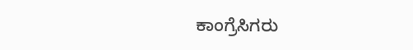ಕಾಂಗ್ರೆಸಿಗರು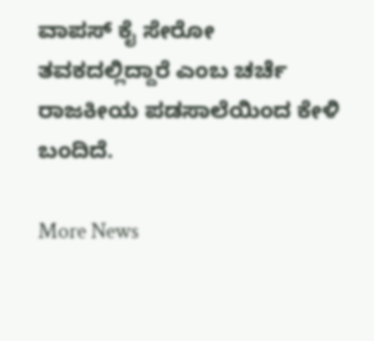ವಾಪಸ್ ಕೈ ಸೇರೋ ತವಕದಲ್ಲಿದ್ದಾರೆ ಎಂಬ ಚರ್ಚೆ ರಾಜಕೀಯ ಪಡಸಾಲೆಯಿಂದ ಕೇಳಿ ಬಂದಿದೆ.

More News